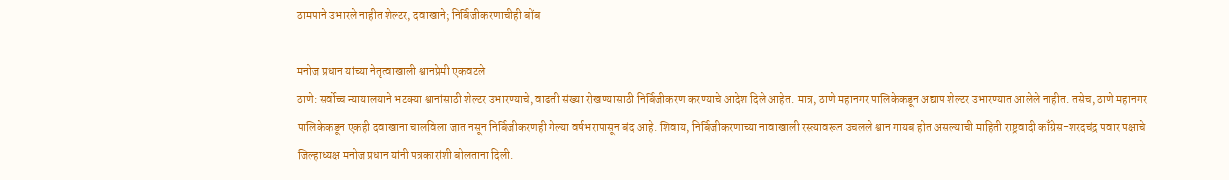ठामपाने उभारले नाहीत शेल्टर, दवाखाने; निर्बिजीकरणाचीही बोंब

मनोज प्रधान यांच्या नेतृत्वाखाली श्वानप्रेमी एकवटले
ठाणे: सर्वोच्च न्यायालयाने भटक्या श्वानांसाठी शेल्टर उभारण्याचे, वाढती संख्या रोखण्यासाठी निर्बिजीकरण करण्याचे आदेश दिले आहेत. मात्र, ठाणे महानगर पालिकेकडून अद्याप शेल्टर उभारण्यात आलेले नाहीत. तसेच, ठाणे महानगर पालिकेकडून एकही दवाखाना चालविला जात नसून निर्बिजीकरणही गेल्या वर्षभरापासून बंद आहे. शिवाय, निर्बिजीकरणाच्या नावाखाली रस्त्यावरून उचलले श्वान गायब होत असल्याची माहिती राष्ट्रवादी काँग्रेस-शरदचंद्र पवार पक्षाचे जिल्हाध्यक्ष मनोज प्रधान यांनी पत्रकारांशी बोलताना दिली.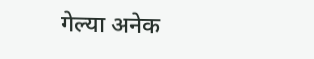गेल्या अनेक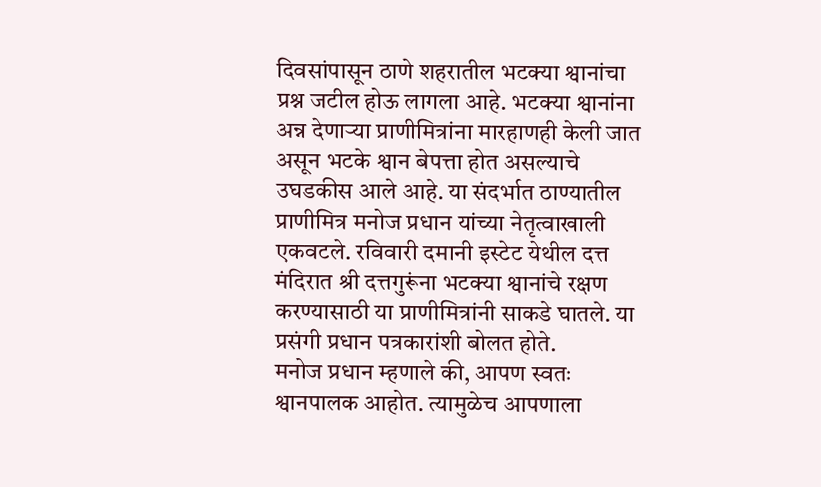दिवसांपासून ठाणे शहरातील भटक्या श्वानांचा प्रश्न जटील होऊ लागला आहे. भटक्या श्वानांना अन्न देणाऱ्या प्राणीमित्रांना मारहाणही केली जात असून भटके श्वान बेपत्ता होत असल्याचे उघडकीस आले आहे. या संदर्भात ठाण्यातील प्राणीमित्र मनोज प्रधान यांच्या नेतृत्वाखाली एकवटले. रविवारी दमानी इस्टेट येथील दत्त मंदिरात श्री दत्तगुरूंना भटक्या श्वानांचे रक्षण करण्यासाठी या प्राणीमित्रांनी साकडे घातले. या प्रसंगी प्रधान पत्रकारांशी बोलत होते.
मनोज प्रधान म्हणाले की, आपण स्वतः श्वानपालक आहोत. त्यामुळेच आपणाला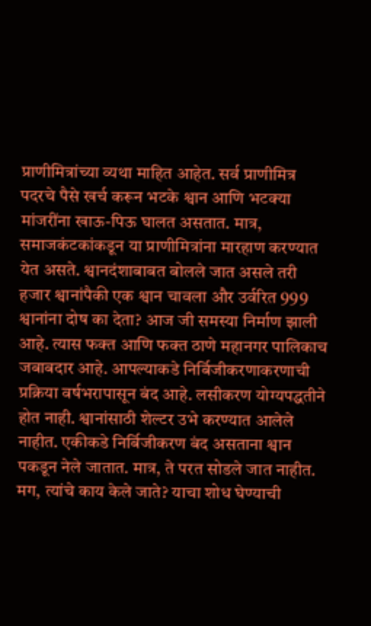प्राणीमित्रांच्या व्यथा माहित आहेत. सर्व प्राणीमित्र पदरचे पैसे खर्च करून भटके श्वान आणि भटक्या मांजरींना खाऊ-पिऊ घालत असतात. मात्र, समाजकंटकांकडून या प्राणीमित्रांना मारहाण करण्यात येत असते. श्वानदंशाबाबत बोलले जात असले तरी हजार श्वानांपैकी एक श्वान चावला और उर्वरित 999 श्वानांना दोष का देता? आज जी समस्या निर्माण झाली आहे. त्यास फक्त आणि फक्त ठाणे महानगर पालिकाच जबाबदार आहे. आपल्याकडे निर्बिजीकरणाकरणाची प्रक्रिया वर्षभरापासून बंद आहे. लसीकरण योग्यपद्धतीने होत नाही. श्वानांसाठी शेल्टर उभे करण्यात आलेले नाहीत. एकीकडे निर्बिजीकरण बंद असताना श्वान पकडून नेले जातात. मात्र, ते परत सोडले जात नाहीत. मग, त्यांचे काय केले जाते? याचा शोध घेण्याची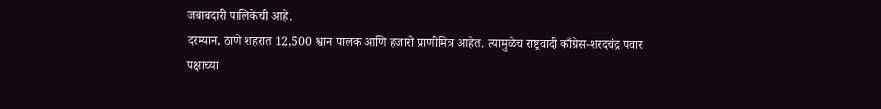जबाबदारी पालिकेची आहे.
दरम्यान, ठाणे शहरात 12,500 श्वान पालक आणि हजारो प्राणीमित्र आहेत. त्यामुळेच राष्ट्रवादी काँग्रेस-शरदचंद्र पवार पक्षाच्या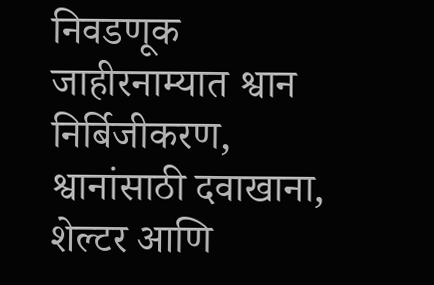निवडणूक जाहीरनाम्यात श्वान निर्बिजीकरण, श्वानांसाठी दवाखाना,  शेल्टर आणि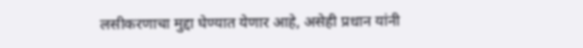लसीकरणाचा मुद्दा घेण्यात येणार आहे, असेही प्रधान यांनी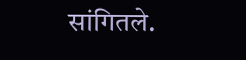सांगितले.